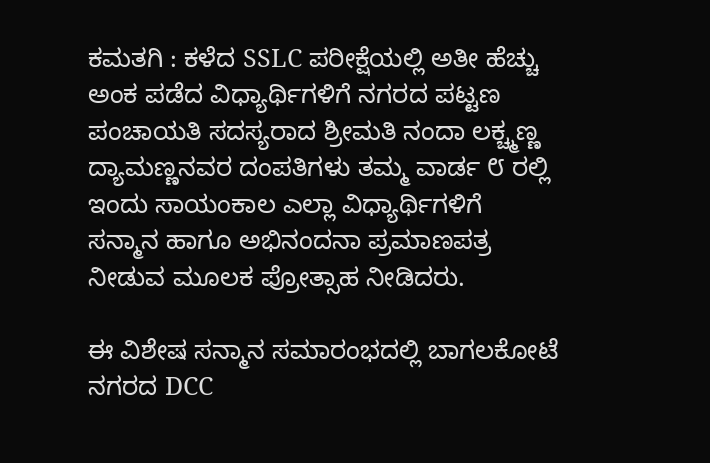ಕಮತಗಿ : ಕಳೆದ SSLC ಪರೀಕ್ಷೆಯಲ್ಲಿ ಅತೀ ಹೆಚ್ಚು ಅಂಕ ಪಡೆದ ವಿಧ್ಯಾರ್ಥಿಗಳಿಗೆ ನಗರದ ಪಟ್ಟಣ ಪಂಚಾಯತಿ ಸದಸ್ಯರಾದ ಶ್ರೀಮತಿ ನಂದಾ ಲಕ್ಚ್ಮಣ್ಣ ದ್ಯಾಮಣ್ಣನವರ ದಂಪತಿಗಳು ತಮ್ಮ ವಾರ್ಡ ೮ ರಲ್ಲಿ ಇಂದು ಸಾಯಂಕಾಲ ಎಲ್ಲಾ ವಿಧ್ಯಾರ್ಥಿಗಳಿಗೆ ಸನ್ಮಾನ ಹಾಗೂ ಅಭಿನಂದನಾ ಪ್ರಮಾಣಪತ್ರ ನೀಡುವ ಮೂಲಕ ಪ್ರೋತ್ಸಾಹ ನೀಡಿದರು.

ಈ ವಿಶೇಷ ಸನ್ಮಾನ ಸಮಾರಂಭದಲ್ಲಿ ಬಾಗಲಕೋಟೆ ನಗರದ DCC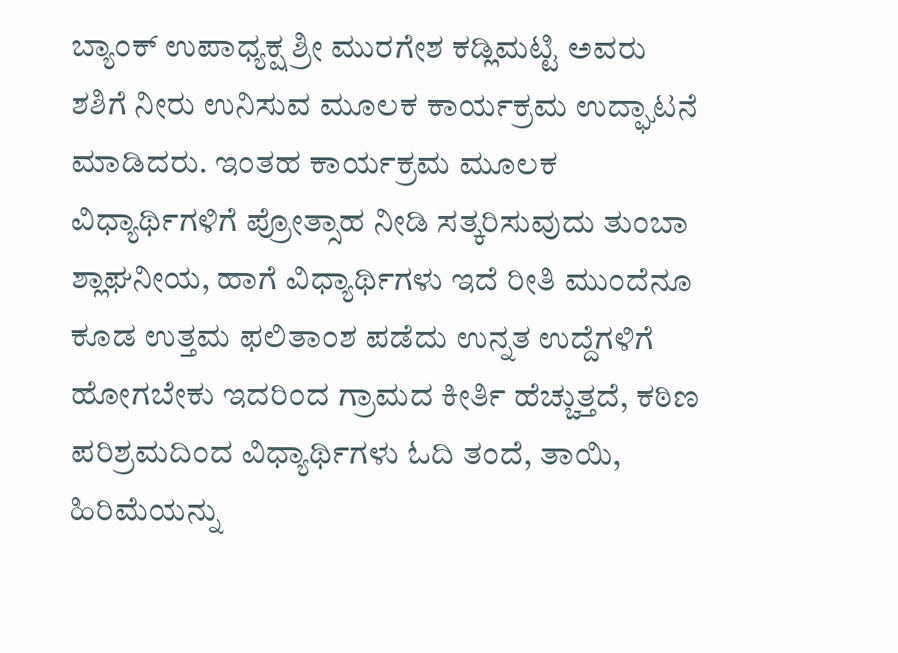ಬ್ಯಾಂಕ್ ಉಪಾಧ್ಯಕ್ಷ ಶ್ರೀ ಮುರಗೇಶ ಕಡ್ಲಿಮಟ್ಟಿ ಅವರು ಶಶಿಗೆ ನೀರು ಉನಿಸುವ ಮೂಲಕ ಕಾರ್ಯಕ್ರಮ ಉದ್ಘಾಟನೆ ಮಾಡಿದರು. ಇಂತಹ ಕಾರ್ಯಕ್ರಮ ಮೂಲಕ ವಿಧ್ಯಾರ್ಥಿಗಳಿಗೆ ಪ್ರೋತ್ಸಾಹ ನೀಡಿ ಸತ್ಕರಿಸುವುದು ತುಂಬಾ ಶ್ಲಾಘನೀಯ, ಹಾಗೆ ವಿಧ್ಯಾರ್ಥಿಗಳು ಇದೆ ರೀತಿ ಮುಂದೆನೂ ಕೂಡ ಉತ್ತಮ ಫಲಿತಾಂಶ ಪಡೆದು ಉನ್ನತ ಉದ್ದೆಗಳಿಗೆ ಹೋಗಬೇಕು ಇದರಿಂದ ಗ್ರಾಮದ ಕೀರ್ತಿ ಹೆಚ್ಚುತ್ತದೆ, ಕಠಿಣ ಪರಿಶ್ರಮದಿಂದ ವಿಧ್ಯಾರ್ಥಿಗಳು ಓದಿ ತಂದೆ, ತಾಯಿ, ಹಿರಿಮೆಯನ್ನು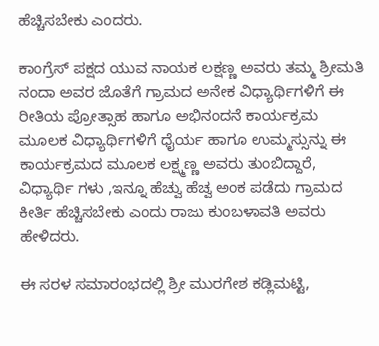ಹೆಚ್ಚಿಸಬೇಕು ಎಂದರು.

ಕಾಂಗ್ರೆಸ್ ಪಕ್ಷದ ಯುವ ನಾಯಕ ಲಕ್ಷಣ್ಣ ಅವರು ತಮ್ಮ ಶ್ರೀಮತಿ ನಂದಾ ಅವರ ಜೊತೆಗೆ ಗ್ರಾಮದ ಅನೇಕ ವಿಧ್ಯಾರ್ಥಿಗಳಿಗೆ ಈ ರೀತಿಯ ಪ್ರೋತ್ಸಾಹ ಹಾಗೂ ಅಭಿನಂದನೆ ಕಾರ್ಯಕ್ರಮ ಮೂಲಕ ವಿಧ್ಯಾರ್ಥಿಗಳಿಗೆ ಧೈರ್ಯ ಹಾಗೂ ಉಮ್ಮಸ್ಸುನ್ನು ಈ ಕಾರ್ಯಕ್ರಮದ ಮೂಲಕ ಲಕ್ಷ್ಮಣ್ಣ ಅವರು ತುಂಬಿದ್ದಾರೆ, ವಿಧ್ಯಾರ್ಥಿ ಗಳು ,ಇನ್ನೂ ಹೆಚ್ವು ಹೆಚ್ವ ಅಂಕ ಪಡೆದು ಗ್ರಾಮದ ಕೀರ್ತಿ ಹೆಚ್ಚಿಸಬೇಕು ಎಂದು ರಾಜು ಕುಂಬಳಾವತಿ ಅವರು ಹೇಳಿದರು.

ಈ ಸರಳ ಸಮಾರಂಭದಲ್ಲಿ ಶ್ರೀ ಮುರಗೇಶ ಕಡ್ಲಿಮಟ್ಟಿ,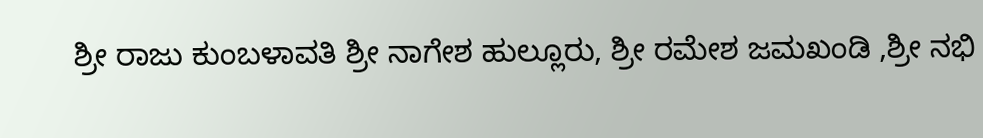ಶ್ರೀ ರಾಜು ಕುಂಬಳಾವತಿ ಶ್ರೀ ನಾಗೇಶ ಹುಲ್ಲೂರು, ಶ್ರೀ ರಮೇಶ ಜಮಖಂಡಿ ,ಶ್ರೀ ನಭಿ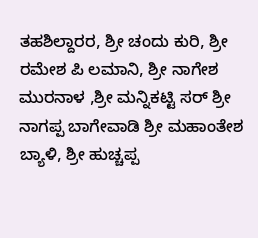ತಹಶಿಲ್ದಾರರ, ಶ್ರೀ ಚಂದು ಕುರಿ, ಶ್ರೀ ರಮೇಶ ಪಿ ಲಮಾನಿ, ಶ್ರೀ ನಾಗೇಶ ಮುರನಾಳ ,ಶ್ರೀ ಮನ್ನಿಕಟ್ಟಿ ಸರ್ ಶ್ರೀ ನಾಗಪ್ಪ ಬಾಗೇವಾಡಿ ಶ್ರೀ ಮಹಾಂತೇಶ ಬ್ಯಾಳಿ, ಶ್ರೀ ಹುಚ್ಚಪ್ಪ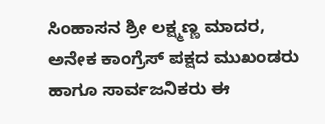ಸಿಂಹಾಸನ ಶ್ರೀ ಲಕ್ಷ್ಮಣ್ಣ ಮಾದರ, ಅನೇಕ ಕಾಂಗ್ರೆಸ್ ಪಕ್ಷದ ಮುಖಂಡರು ಹಾಗೂ ಸಾರ್ವಜನಿಕರು ಈ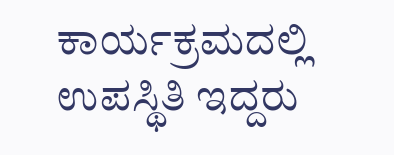ಕಾರ್ಯಕ್ರಮದಲ್ಲಿ ಉಪಸ್ಥಿತಿ ಇದ್ದರು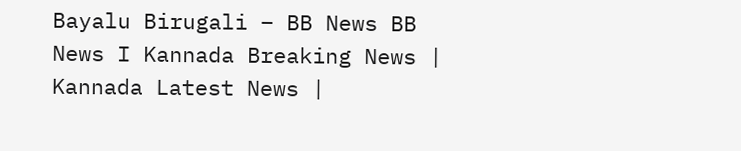Bayalu Birugali – BB News BB News I Kannada Breaking News | Kannada Latest News |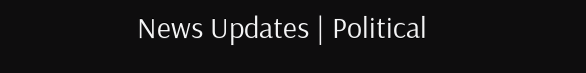News Updates | Political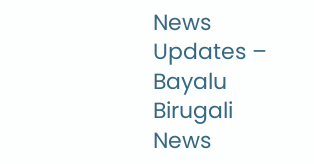News Updates – Bayalu Birugali News